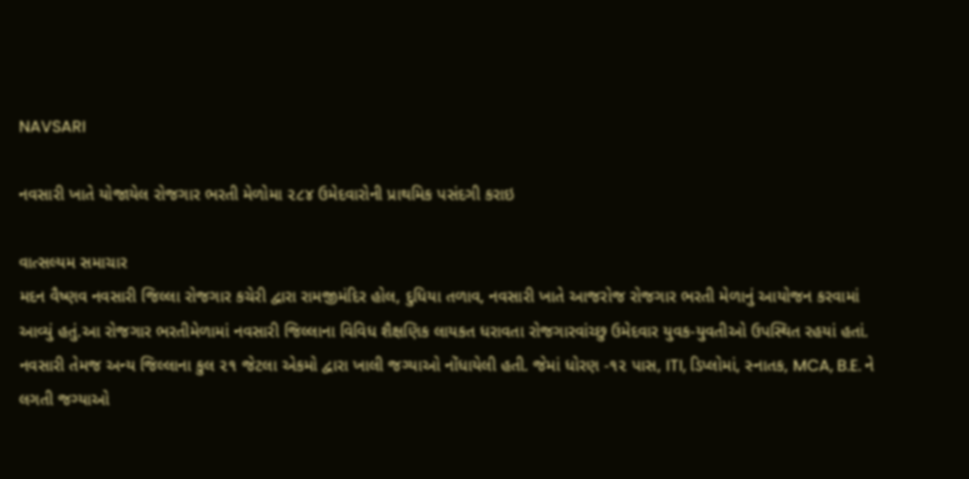NAVSARI

નવસારી ખાતે યોજાયેલ રોજગાર ભરતી મેળોમા ૨૮૪ ઉમેદવારોની પ્રાથમિક પસંદગી કરાઇ

વાત્સલ્યમ સમાચાર
મદન વૈષ્ણવ નવસારી જિલ્લા રોજગાર કચેરી દ્વારા રામજીમંદિર હોલ, દુધિયા તળાવ, નવસારી ખાતે આજરોજ રોજગાર ભરતી મેળાનું આયોજન કરવામાં આવ્યું હતું.આ રોજગાર ભરતીમેળામાં નવસારી જિલ્લાના વિવિધ શૈક્ષણિક લાયકત ધરાવતા રોજગારવાંચ્છુ ઉમેદવાર યુવક-યુવતીઓ ઉપસ્થિત રહયાં હતાં. નવસારી તેમજ અન્ય જિલ્લાના કુલ ૨૧ જેટલા એકમો દ્વારા ખાલી જગ્યાઓ નોંધાયેલી હતી. જેમાં ધોરણ -૧૨ પાસ, ITI, ડિપ્લોમાં, સ્નાતક, MCA, B.E. ને લગતી જગ્યાઓ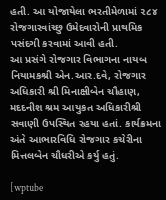હતી. આ યોજાયેલા ભરતીમેળામાં ૨૮૪ રોજગારવાંચ્છુ ઉમેદવારોની પ્રાથમિક પસંદગી કરવામાં આવી હતી.
આ પ્રસંગે રોજગાર વિભાગના નાયબ નિયામકશ્રી એન.આર.દવે, રોજગાર અધિકારી શ્રી મિનાક્ષીબેન ચૌહાણ, મદદનીશ શ્રમ આયુકત અધિકારીશ્રી સવાણી ઉપસ્થિત રહયા હતાં. કાર્યક્રમના અંતે આભારવિધિ રોજગાર કચેરીના મિત્તલબેન ચૌધરીએ કર્યુ હતું.

[wptube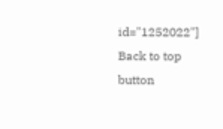id="1252022"]
Back to top button